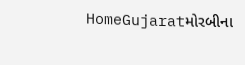HomeGujaratમોરબીના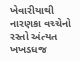ખેવારીયાથી નારણકા વચ્ચેનો રસ્તો અંત્યત ખખડધજ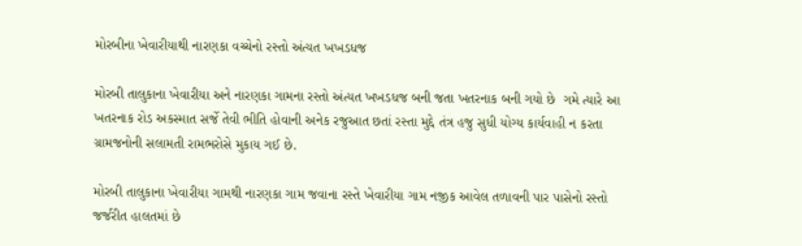મોરબીના ખેવારીયાથી નારણકા વચ્ચેનો રસ્તો અંત્યત ખખડધજ

મોરબી તાલુકાના ખેવારીયા અને નારણકા ગામના રસ્તો અંત્યત ખખડધજ બની જતા ખતરનાક બની ગયો છે  ગમે ત્યારે આ ખતરનાક રોડ અકસ્માત સર્જે તેવી ભીતિ હોવાની અનેક રજુઆત છતાં રસ્તા મુદ્દે તંત્ર હજુ સુધી યોગ્ય કાર્યવાહી ન કરતા ગ્રામજનોની સલામતી રામભરોસે મુકાય ગઈ છે.

મોરબી તાલુકાના ખેવારીયા ગામથી નારણકા ગામ જવાના રસ્તે ખેવારીયા ગામ નજીક આવેલ તળાવની પાર પાસેનો રસ્તો જર્જરીત હાલતમાં છે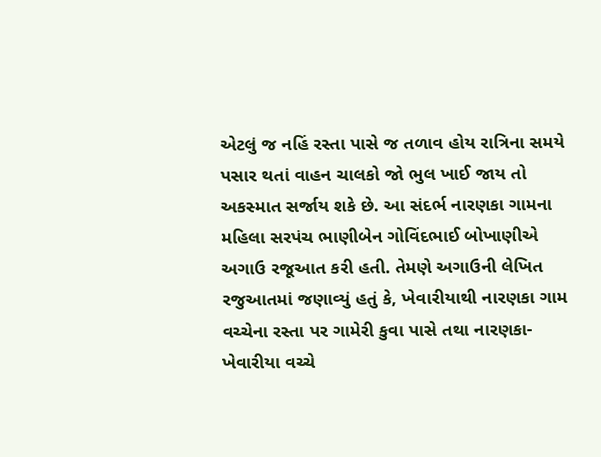એટલું જ નહિં રસ્તા પાસે જ તળાવ હોય રાત્રિના સમયે પસાર થતાં વાહન ચાલકો જો ભુલ ખાઈ જાય તો અકસ્માત સર્જાય શકે છે. આ સંદર્ભ નારણકા ગામના મહિલા સરપંચ ભાણીબેન ગોવિંદભાઈ બોખાણીએ અગાઉ રજૂઆત કરી હતી. તેમણે અગાઉની લેખિત રજુઆતમાં જણાવ્યું હતું કે, ખેવારીયાથી નારણકા ગામ વચ્ચેના રસ્તા પર ગામેરી કુવા પાસે તથા નારણકા-ખેવારીયા વચ્ચે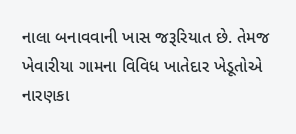નાલા બનાવવાની ખાસ જરૂરિયાત છે. તેમજ ખેવારીયા ગામના વિવિધ ખાતેદાર ખેડૂતોએ નારણકા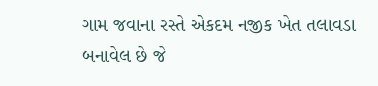ગામ જવાના રસ્તે એકદમ નજીક ખેત તલાવડા બનાવેલ છે જે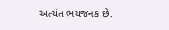અત્યંત ભયજનક છે.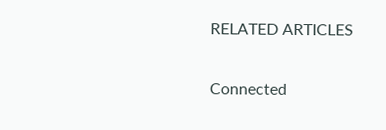RELATED ARTICLES

Connected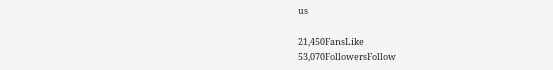us

21,450FansLike
53,070FollowersFollow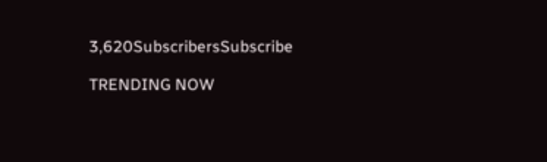3,620SubscribersSubscribe

TRENDING NOW